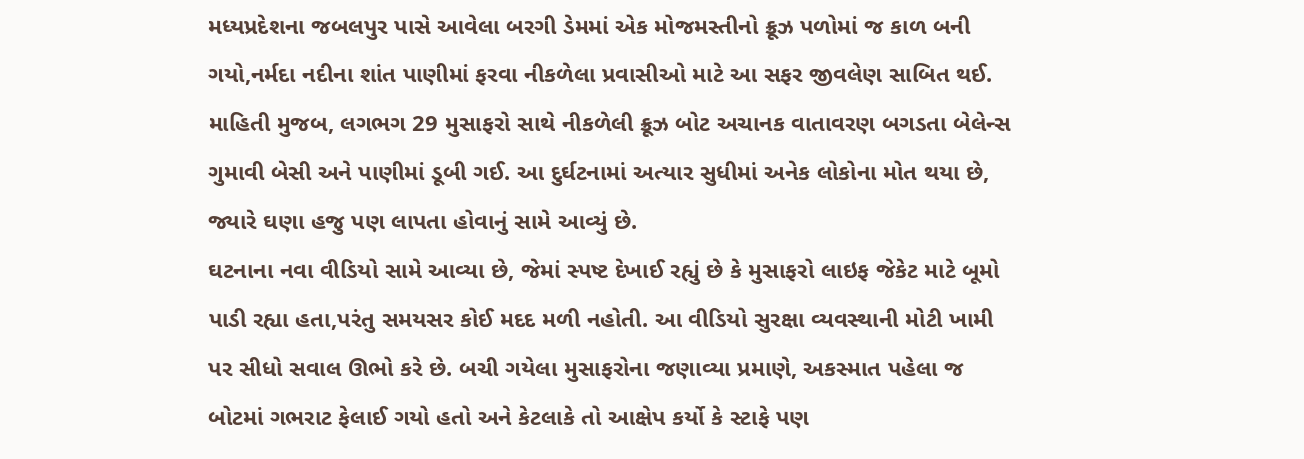મધ્યપ્રદેશના જબલપુર પાસે આવેલા બરગી ડેમમાં એક મોજમસ્તીનો ક્રૂઝ પળોમાં જ કાળ બની ગયો,નર્મદા નદીના શાંત પાણીમાં ફરવા નીકળેલા પ્રવાસીઓ માટે આ સફર જીવલેણ સાબિત થઈ. માહિતી મુજબ, લગભગ 29 મુસાફરો સાથે નીકળેલી ક્રૂઝ બોટ અચાનક વાતાવરણ બગડતા બેલેન્સ ગુમાવી બેસી અને પાણીમાં ડૂબી ગઈ. આ દુર્ઘટનામાં અત્યાર સુધીમાં અનેક લોકોના મોત થયા છે, જ્યારે ઘણા હજુ પણ લાપતા હોવાનું સામે આવ્યું છે.
ઘટનાના નવા વીડિયો સામે આવ્યા છે, જેમાં સ્પષ્ટ દેખાઈ રહ્યું છે કે મુસાફરો લાઇફ જેકેટ માટે બૂમો પાડી રહ્યા હતા,પરંતુ સમયસર કોઈ મદદ મળી નહોતી. આ વીડિયો સુરક્ષા વ્યવસ્થાની મોટી ખામી પર સીધો સવાલ ઊભો કરે છે. બચી ગયેલા મુસાફરોના જણાવ્યા પ્રમાણે, અકસ્માત પહેલા જ બોટમાં ગભરાટ ફેલાઈ ગયો હતો અને કેટલાકે તો આક્ષેપ કર્યો કે સ્ટાફે પણ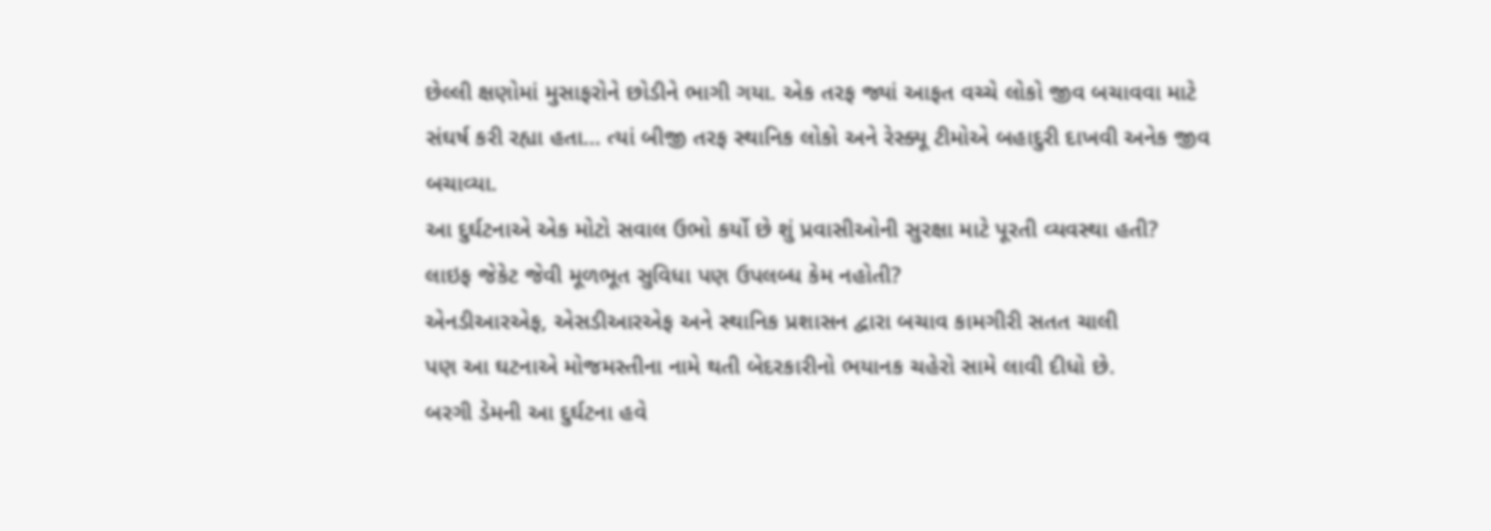છેલ્લી ક્ષણોમાં મુસાફરોને છોડીને ભાગી ગયા. એક તરફ જ્યાં આફત વચ્ચે લોકો જીવ બચાવવા માટે સંઘર્ષ કરી રહ્યા હતા… ત્યાં બીજી તરફ સ્થાનિક લોકો અને રેસ્ક્યૂ ટીમોએ બહાદુરી દાખવી અનેક જીવ બચાવ્યા.
આ દુર્ઘટનાએ એક મોટો સવાલ ઉભો કર્યો છે શું પ્રવાસીઓની સુરક્ષા માટે પૂરતી વ્યવસ્થા હતી?
લાઇફ જેકેટ જેવી મૂળભૂત સુવિધા પણ ઉપલબ્ધ કેમ નહોતી?
એનડીઆરએફ, એસડીઆરએફ અને સ્થાનિક પ્રશાસન દ્વારા બચાવ કામગીરી સતત ચાલી
પણ આ ઘટનાએ મોજમસ્તીના નામે થતી બેદરકારીનો ભયાનક ચહેરો સામે લાવી દીધો છે.
બરગી ડેમની આ દુર્ઘટના હવે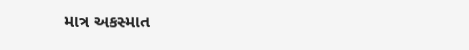માત્ર અકસ્માત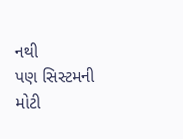નથી
પણ સિસ્ટમની મોટી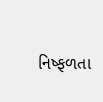નિષ્ફળતા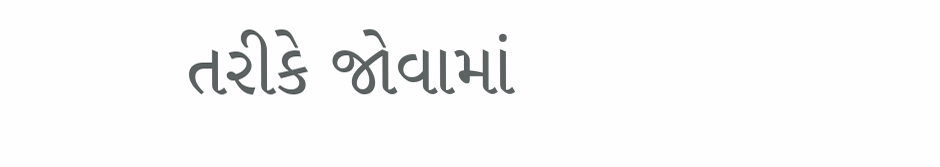તરીકે જોવામાં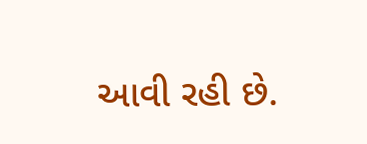આવી રહી છે.